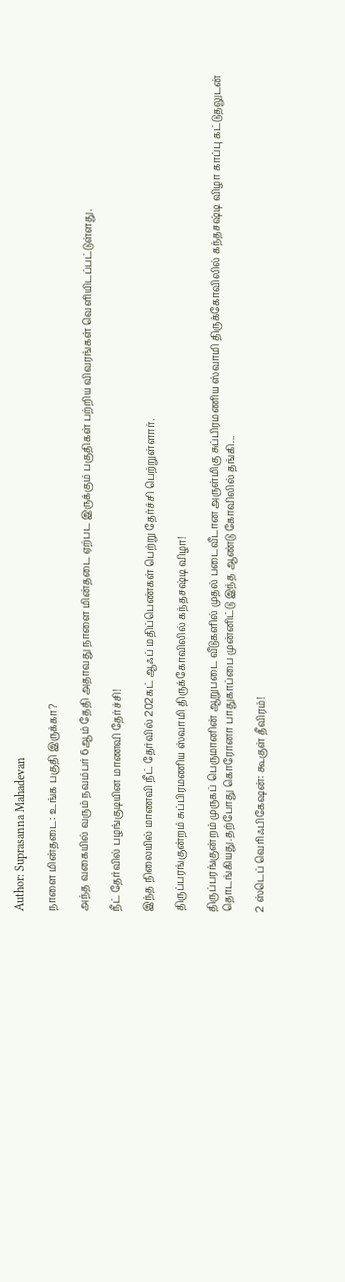Author: Suprasanna Mahadevan

நாளை மின்தடை: உங்க பகுதி இருக்கா?

அந்த வகையில் வரும் நவம்பர் 6ஆம் தேதி அதாவது நாளை மின்தடை ஏற்பட இருக்கும் பகுதிகள் பற்றிய விவரங்கள் வெளியிடப்பட்டுள்ளது.

நீட் தேர்வில் பழங்குடியின மாணவி தேர்ச்சி!

இந்த நிலையில் மாணவி நீட் தேர்வில் 202கட் ஆஃப் மதிப்பெண்கள் பெற்று தேர்ச்சி பெற்றுள்ளார்.

திருப்பரங்குன்றம் சுப்பிரமணிய ஸ்வாமி திருக்கோவிலில் கந்தசஷ்டி விழா!

திருப்பரங்குன்றம் முருகப் பெருமானின் ஆறுபடை வீடுகளில் முதல் படைவீடான அருள்மிகு சுப்பிரமணிய ஸ்வாமி திருக்கோவிலில் கந்தசஷ்டி விழா காப்பு கட்டுதலுடன் தொடங்கியது.தற்போது கொரோனா பாதுகாப்பை முன்னிட்டு இந்த ஆண்டு கோவிலில் தங்கி...

2 ஸ்டெப் வெரிஃபிகேஷன்: கூகுள் தீவிரம்!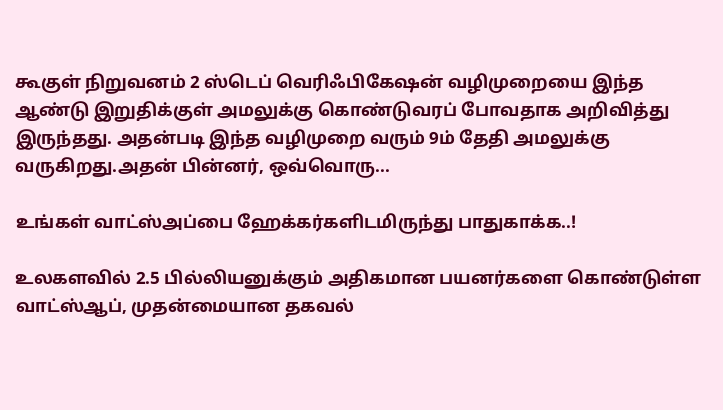கூகுள் நிறுவனம் 2 ஸ்டெப் வெரிஃபிகேஷன் வழிமுறையை இந்த ஆண்டு இறுதிக்குள் அமலுக்கு கொண்டுவரப் போவதாக அறிவித்து இருந்தது. அதன்படி இந்த வழிமுறை வரும் 9ம் தேதி அமலுக்கு வருகிறது.அதன் பின்னர், ஒவ்வொரு...

உங்கள் வாட்ஸ்அப்பை ஹேக்கர்களிடமிருந்து பாதுகாக்க..!

உலகளவில் 2.5 பில்லியனுக்கும் அதிகமான பயனர்களை கொண்டுள்ள வாட்ஸ்ஆப், முதன்மையான தகவல்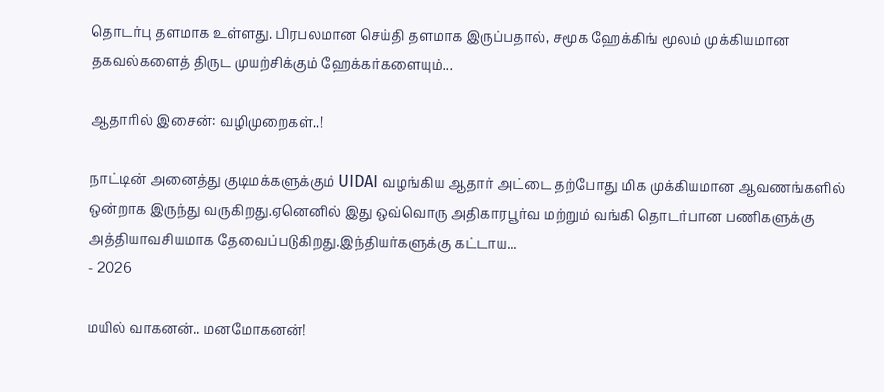தொடர்பு தளமாக உள்ளது. பிரபலமான செய்தி தளமாக இருப்பதால், சமூக ஹேக்கிங் மூலம் முக்கியமான தகவல்களைத் திருட முயற்சிக்கும் ஹேக்கர்களையும்...

ஆதாரில் இசைன்: வழிமுறைகள்..!

நாட்டின் அனைத்து குடிமக்களுக்கும் UIDAI வழங்கிய ஆதார் அட்டை தற்போது மிக முக்கியமான ஆவணங்களில் ஒன்றாக இருந்து வருகிறது.ஏனெனில் இது ஒவ்வொரு அதிகாரபூர்வ மற்றும் வங்கி தொடர்பான பணிகளுக்கு அத்தியாவசியமாக தேவைப்படுகிறது.இந்தியர்களுக்கு கட்டாய...
- 2026

மயில் வாகனன்.. மனமோகனன்!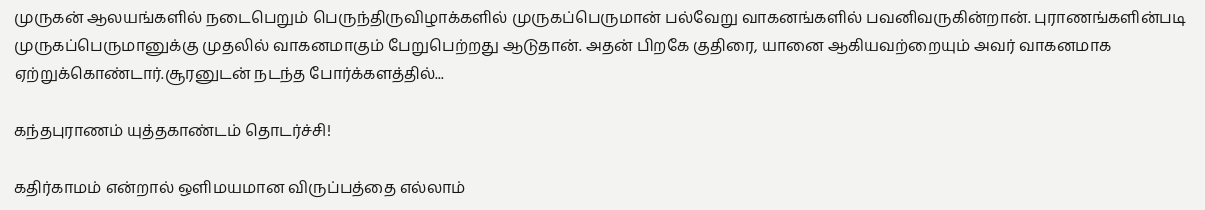முருகன் ஆலயங்களில் நடைபெறும் பெருந்திருவிழாக்களில் முருகப்பெருமான் பல்வேறு வாகனங்களில் பவனிவருகின்றான். புராணங்களின்படி முருகப்பெருமானுக்கு முதலில் வாகனமாகும் பேறுபெற்றது ஆடுதான். அதன் பிறகே குதிரை, யானை ஆகியவற்றையும் அவர் வாகனமாக ஏற்றுக்கொண்டார்.சூரனுடன் நடந்த போர்க்களத்தில்...

கந்தபுராணம் யுத்தகாண்டம் தொடர்ச்சி!

கதிர்காமம் என்றால் ஒளிமயமான விருப்பத்தை எல்லாம்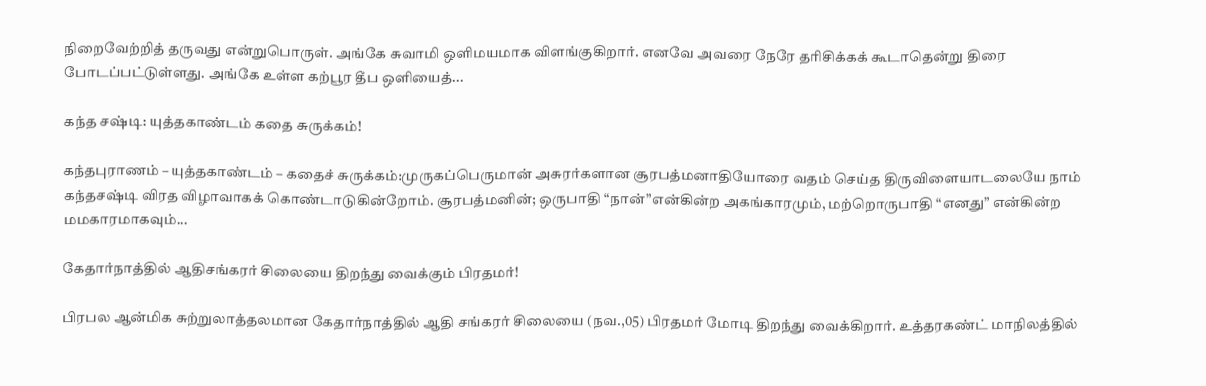நிறைவேற்றித் தருவது என்றுபொருள். அங்கே சுவாமி ஒளிமயமாக விளங்குகிறார். எனவே அவரை நேரே தரிசிக்கக் கூடாதென்று திரை போடப்பட்டுள்ளது. அங்கே உள்ள கற்பூர தீப ஒளியைத்...

கந்த சஷ்டி: யுத்தகாண்டம் கதை சுருக்கம்!

கந்தபுராணம் – யுத்தகாண்டம் – கதைச் சுருக்கம்:முருகப்பெருமான் அசுரர்களான சூரபத்மனாதியோரை வதம் செய்த திருவிளையாடலையே நாம் கந்தசஷ்டி விரத விழாவாகக் கொண்டாடுகின்றோம். சூரபத்மனின்; ஒருபாதி “நான்”என்கின்ற அகங்காரமும், மற்றொருபாதி “எனது” என்கின்ற மமகாரமாகவும்...

கேதார்நாத்தில் ஆதிசங்கரர் சிலையை திறந்து வைக்கும் பிரதமர்!

பிரபல ஆன்மிக சுற்றுலாத்தலமான கேதார்நாத்தில் ஆதி சங்கரர் சிலையை (நவ.,05) பிரதமர் மோடி திறந்து வைக்கிறார். உத்தரகண்ட் மாநிலத்தில்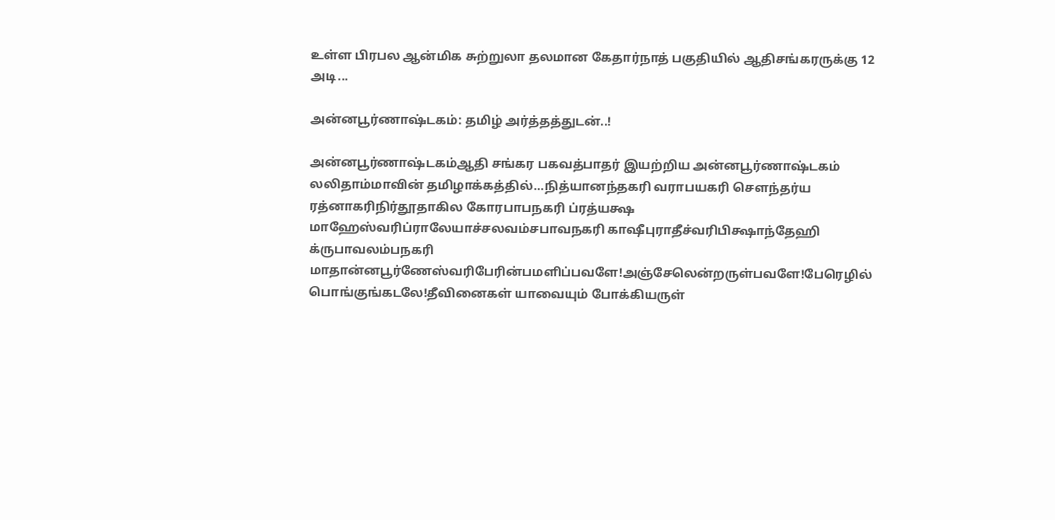உள்ள பிரபல ஆன்மிக சுற்றுலா தலமான கேதார்நாத் பகுதியில் ஆதிசங்கரருக்கு 12 அடி...

அன்னபூர்ணாஷ்டகம்: தமிழ் அர்த்தத்துடன்..!

அன்னபூர்ணாஷ்டகம்ஆதி சங்கர பகவத்பாதர் இயற்றிய அன்னபூர்ணாஷ்டகம் லலிதாம்மாவின் தமிழாக்கத்தில்…நித்யானந்தகரி வராபயகரி சௌந்தர்ய ரத்னாகரிநிர்தூதாகில கோரபாபநகரி ப்ரத்யக்ஷ மாஹேஸ்வரிப்ராலேயாச்சலவம்சபாவநகரி காஷீபுராதீச்வரிபிக்ஷாந்தேஹி க்ருபாவலம்பநகரி மாதான்னபூர்ணேஸ்வரிபேரின்பமளிப்பவளே!அஞ்சேலென்றருள்பவளே!பேரெழில் பொங்குங்கடலே!தீவினைகள் யாவையும் போக்கியருள்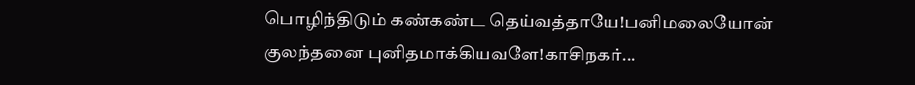பொழிந்திடும் கண்கண்ட தெய்வத்தாயே!பனிமலையோன் குலந்தனை புனிதமாக்கியவளே!காசிநகர்...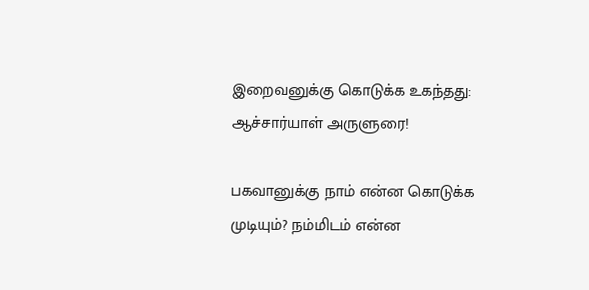இறைவனுக்கு கொடுக்க உகந்தது: ஆச்சார்யாள் அருளுரை!

பகவானுக்கு நாம் என்ன கொடுக்க முடியும்? நம்மிடம் என்ன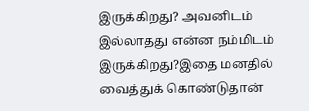இருக்கிறது? அவனிடம் இல்லாதது என்ன நம்மிடம் இருக்கிறது?இதை மனதில் வைத்துக் கொண்டுதான்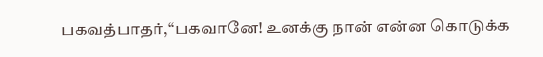பகவத்பாதர்,“பகவானே! உனக்கு நான் என்ன கொடுக்க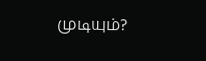முடியும்?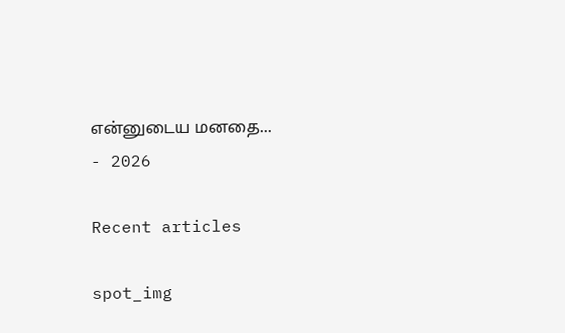என்னுடைய மனதை...
- 2026

Recent articles

spot_img